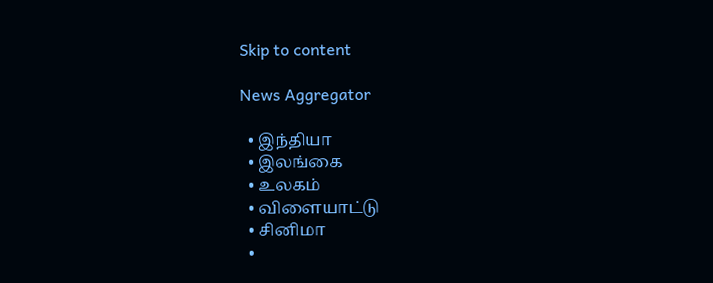Skip to content

News Aggregator

  • இந்தியா
  • இலங்கை
  • உலகம்
  • விளையாட்டு
  • சினிமா
  •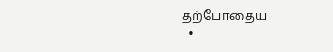தற்போதைய
  •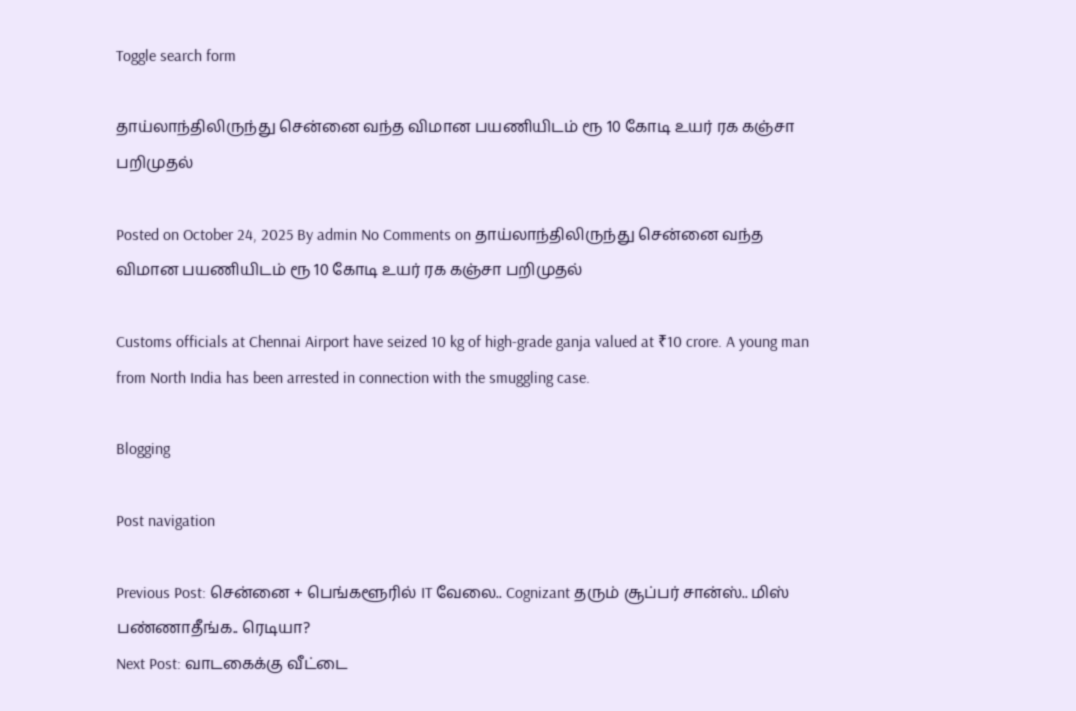Toggle search form

தாய்லாந்திலிருந்து சென்னை வந்த விமான பயணியிடம் ரூ 10 கோடி உயர் ரக கஞ்சா பறிமுதல்

Posted on October 24, 2025 By admin No Comments on தாய்லாந்திலிருந்து சென்னை வந்த விமான பயணியிடம் ரூ 10 கோடி உயர் ரக கஞ்சா பறிமுதல்

Customs officials at Chennai Airport have seized 10 kg of high-grade ganja valued at ₹10 crore. A young man from North India has been arrested in connection with the smuggling case.

Blogging

Post navigation

Previous Post: சென்னை + பெங்களூரில் IT வேலை.. Cognizant தரும் சூப்பர் சான்ஸ்.. மிஸ் பண்ணாதீங்க.. ரெடியா?
Next Post: வாடகைக்கு வீட்டை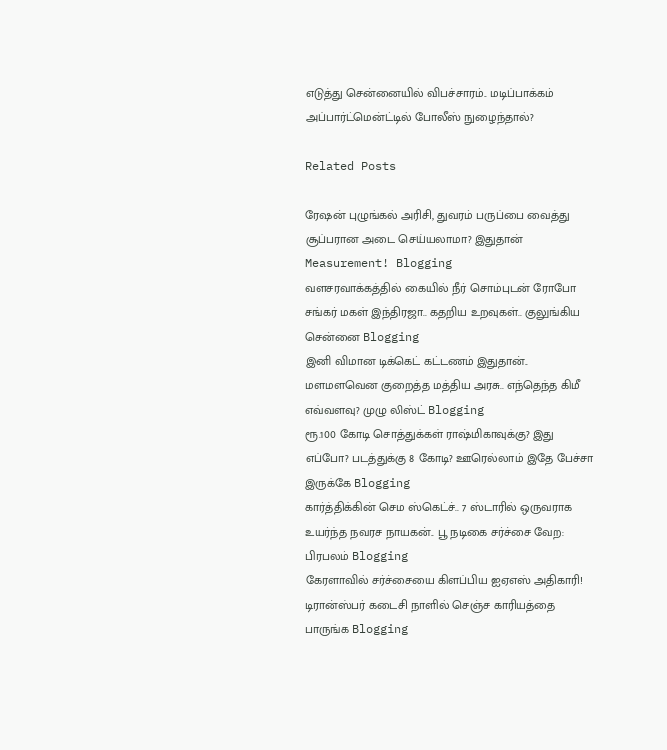எடுத்து சென்னையில் விபச்சாரம்.. மடிப்பாக்கம் அப்பார்ட்மென்ட்டில் போலீஸ் நுழைந்தால்?

Related Posts

ரேஷன் புழுங்கல் அரிசி, துவரம் பருப்பை வைத்து சூப்பரான அடை செய்யலாமா? இதுதான் Measurement! Blogging
வளசரவாக்கத்தில் கையில் நீர் சொம்புடன் ரோபோ சங்கர் மகள் இந்திரஜா.. கதறிய உறவுகள்.. குலுங்கிய சென்னை Blogging
இனி விமான டிக்கெட் கட்டணம் இதுதான்.. மளமளவென குறைத்த மத்திய அரசு.. எந்தெந்த கிமீ எவ்வளவு? முழு லிஸ்ட் Blogging
ரூ.100 கோடி சொத்துக்கள் ராஷ்மிகாவுக்கு? இது எப்போ? படத்துக்கு 8 கோடி? ஊரெல்லாம் இதே பேச்சா இருக்கே Blogging
கார்த்திக்கின் செம ஸ்கெட்ச்.. 7 ஸ்டாரில் ஒருவராக உயர்ந்த நவரச நாயகன்.. பூ நடிகை சர்ச்சை வேற: பிரபலம் Blogging
கேரளாவில் சர்ச்சையை கிளப்பிய ஐஏஎஸ் அதிகாரி! டிரான்ஸ்பர் கடைசி நாளில் செஞ்ச காரியத்தை பாருங்க Blogging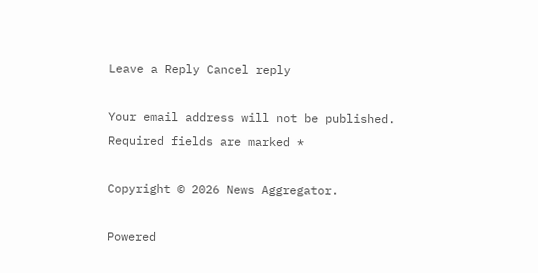Leave a Reply Cancel reply

Your email address will not be published. Required fields are marked *

Copyright © 2026 News Aggregator.

Powered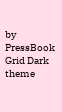by PressBook Grid Dark theme